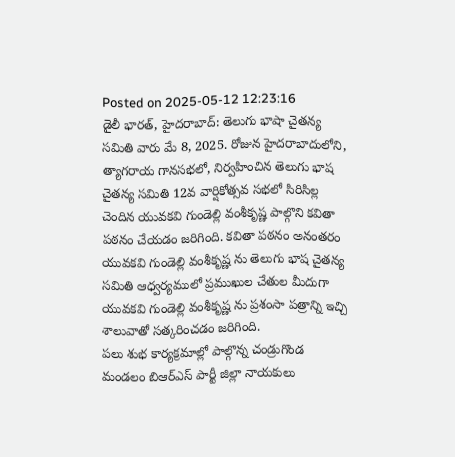Posted on 2025-05-12 12:23:16
డైలీ భారత్, హైదరాబాద్: తెలుగు భాషా చైతన్య సమితి వారు మే 8, 2025. రోజున హైదరాబాదులోని, త్యాగరాయ గానసభలో, నిర్వహించిన తెలుగు భాష చైతన్య సమితి 12వ వార్షికోత్సవ సభలో సిరిసిల్ల చెందిన యువకవి గుండెల్లి వంశీకృష్ణ పాల్గొని కవితా పఠనం చేయడం జరిగింది. కవితా పఠనం అనంతరం యువకవి గుండెల్లి వంశీకృష్ణ ను తెలుగు భాష చైతన్య సమితి ఆధ్వర్యములో ప్రముఖుల చేతుల మీదుగా యువకవి గుండెల్లి వంశీకృష్ణ ను ప్రశంసా పత్రాన్ని ఇచ్చి శాలువాతో సత్కరించడం జరిగింది.
పలు శుభ కార్యక్రమాల్లో పాల్గొన్న చండ్రుగొండ మండలం బిఆర్ఎస్ పార్టీ జిల్లా నాయకులు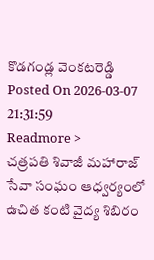కొడగండ్ల వెంకటరెడ్డి
Posted On 2026-03-07 21:31:59
Readmore >
చత్రపతి శివాజీ మహారాజ్ సేవా సంఘం ఆధ్వర్యంలో ఉచిత కంటి వైద్య శిబిరం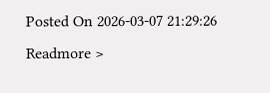Posted On 2026-03-07 21:29:26
Readmore >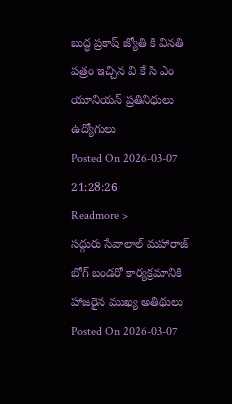బుద్ధ ప్రకాష్ జ్యోతి కి వినతి పత్రం ఇచ్చిన వి కే సి ఎం యూనియన్ ప్రతినిధులు ఉద్యోగులు
Posted On 2026-03-07 21:28:26
Readmore >
సద్గురు సేవాలాల్ మహారాజ్ బోగ్ బండరో కార్యక్రమానికి హాజరైన ముఖ్య అతిథులు
Posted On 2026-03-07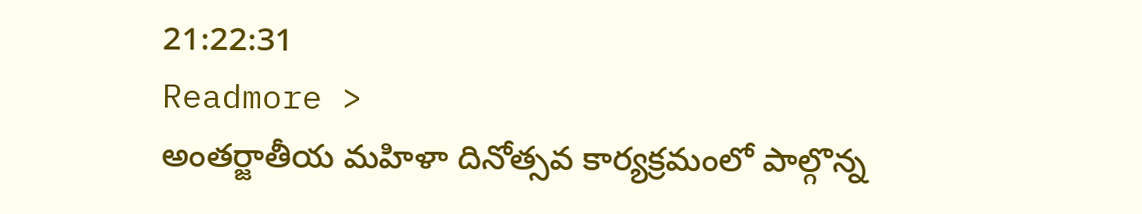21:22:31
Readmore >
అంతర్జాతీయ మహిళా దినోత్సవ కార్యక్రమంలో పాల్గొన్న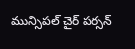మున్సిపల్ చైర్ పర్సన్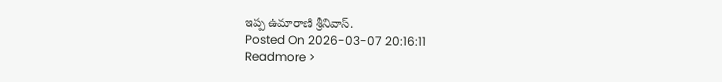ఇప్ప ఉమారాణి శ్రీనివాస్.
Posted On 2026-03-07 20:16:11
Readmore >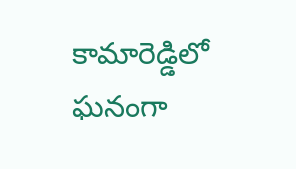కామారెడ్డిలో ఘనంగా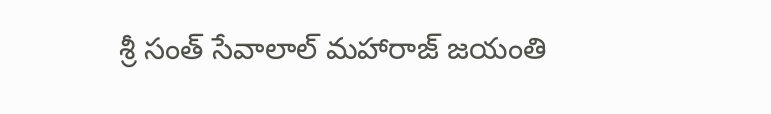శ్రీ సంత్ సేవాలాల్ మహారాజ్ జయంతి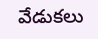వేడుకలు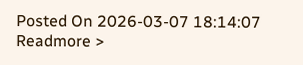Posted On 2026-03-07 18:14:07
Readmore >